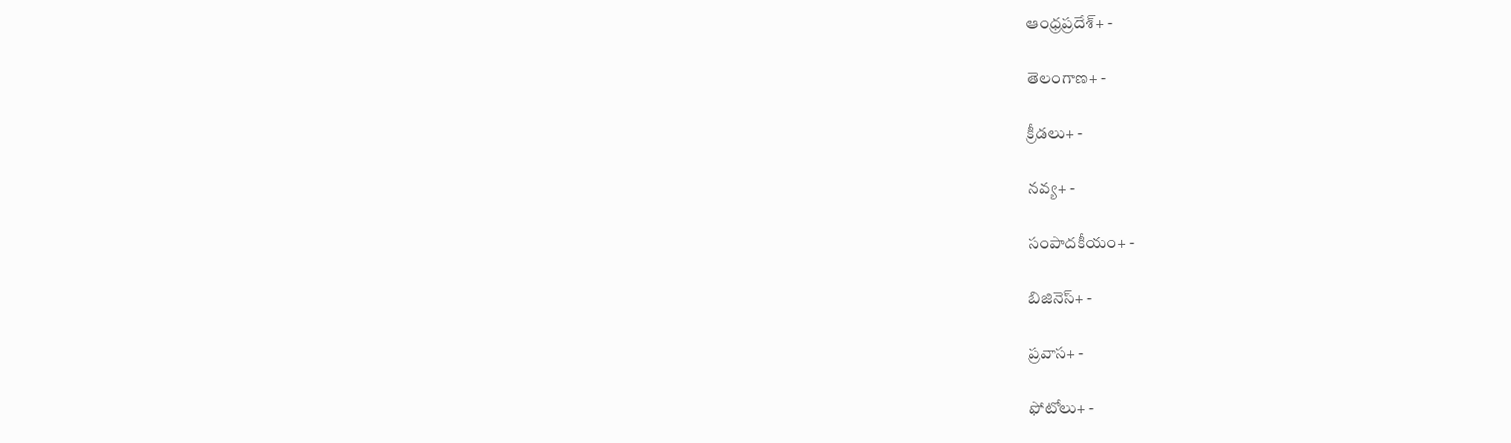ఆంధ్రప్రదేశ్+ -

తెలంగాణ+ -

క్రీడలు+ -

నవ్య+ -

సంపాదకీయం+ -

బిజినెస్+ -

ప్రవాస+ -

ఫోటోలు+ -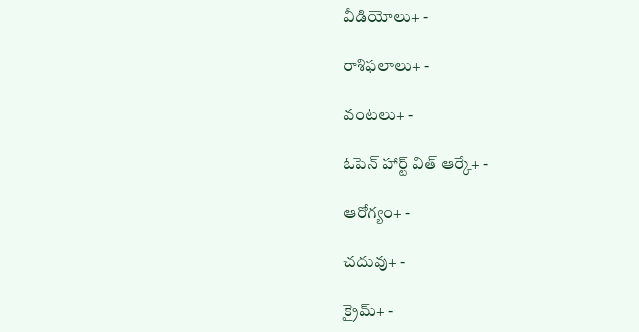వీడియోలు+ -

రాశిఫలాలు+ -

వంటలు+ -

ఓపెన్ హార్ట్ విత్ ఆర్కే+ -

ఆరోగ్యం+ -

చదువు+ -

క్రైమ్+ -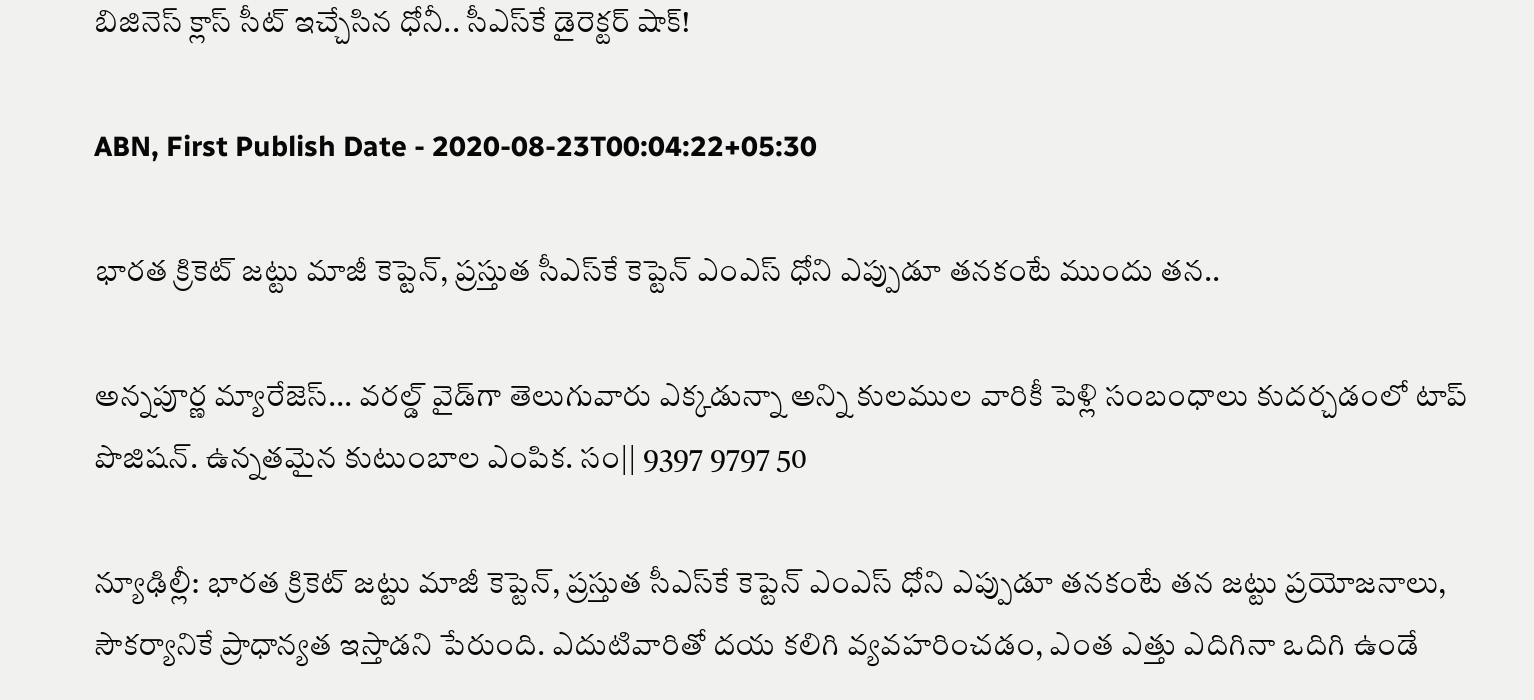బిజినెస్ క్లాస్ సీట్ ఇచ్చేసిన ధోనీ.. సీఎస్‌కే డైరెక్టర్ షాక్!

ABN, First Publish Date - 2020-08-23T00:04:22+05:30

భారత క్రికెట్ జట్టు మాజీ కెప్టెన్, ప్రస్తుత సీఎస్‌కే కెప్టెన్ ఎంఎస్‌ ధోని ఎప్పుడూ తనకంటే ముందు తన..

అన్నపూర్ణ మ్యారేజెస్... వరల్డ్ వైడ్‌గా తెలుగువారు ఎక్కడున్నా అన్ని కులముల వారికీ పెళ్లి సంబంధాలు కుదర్చడంలో టాప్ పొజిషన్. ఉన్నతమైన కుటుంబాల ఎంపిక. సం|| 9397 9797 50

న్యూఢిల్లీ: భారత క్రికెట్ జట్టు మాజీ కెప్టెన్, ప్రస్తుత సీఎస్‌కే కెప్టెన్ ఎంఎస్‌ ధోని ఎప్పుడూ తనకంటే తన జట్టు ప్రయోజనాలు, సౌకర్యానికే ప్రాధాన్యత ఇస్తాడని పేరుంది. ఎదుటివారితో దయ కలిగి వ్యవహరించడం, ఎంత ఎత్తు ఎదిగినా ఒదిగి ఉండే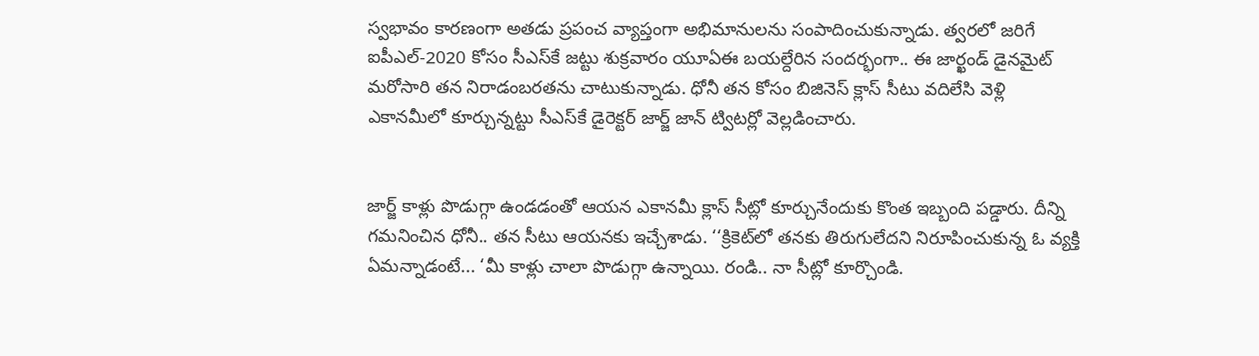స్వభావం కారణంగా అతడు ప్రపంచ వ్యాప్తంగా అభిమానులను సంపాదించుకున్నాడు. త్వరలో జరిగే ఐపీఎల్-2020 కోసం సీఎస్‌కే జట్టు శుక్రవారం యూఏఈ బయల్దేరిన సందర్భంగా.. ఈ జార్ఖండ్ డైనమైట్ మరోసారి తన నిరాడంబరతను చాటుకున్నాడు. ధోనీ తన కోసం బిజినెస్ క్లాస్ సీటు వదిలేసి వెళ్లి ఎకానమీలో కూర్చున్నట్టు సీఎస్‌కే డైరెక్టర్ జార్జ్ జాన్ ట్విటర్లో వెల్లడించారు.


జార్జ్ కాళ్లు పొడుగ్గా ఉండడంతో ఆయన ఎకానమీ క్లాస్ సీట్లో కూర్చునేందుకు కొంత ఇబ్బంది పడ్డారు. దీన్ని గమనించిన ధోనీ.. తన సీటు ఆయనకు ఇచ్చేశాడు. ‘‘క్రికెట్‌లో తనకు తిరుగులేదని నిరూపించుకున్న ఓ వ్యక్తి ఏమన్నాడంటే... ‘మీ కాళ్లు చాలా పొడుగ్గా ఉన్నాయి. రండి.. నా సీట్లో కూర్చొండి.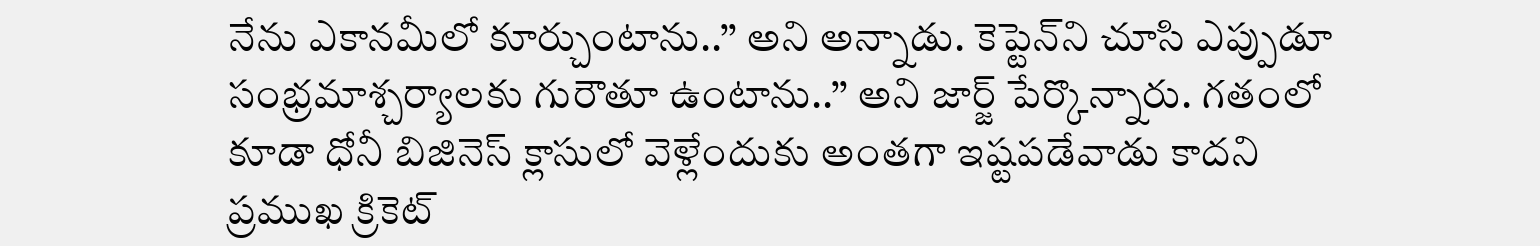నేను ఎకానమీలో కూర్చుంటాను..’’ అని అన్నాడు. కెప్టెన్‌ని చూసి ఎప్పుడూ సంభ్రమాశ్చర్యాలకు గురౌతూ ఉంటాను..’’ అని జార్జ్ పేర్కొన్నారు. గతంలో కూడా ధోనీ బిజినెస్ క్లాసులో వెళ్లేందుకు అంతగా ఇష్టపడేవాడు కాదని ప్రముఖ క్రికెట్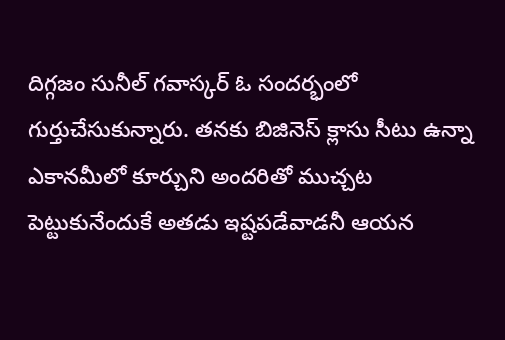దిగ్గజం సునీల్ గవాస్కర్ ఓ సందర్భంలో గుర్తుచేసుకున్నారు. తనకు బిజినెస్ క్లాసు సీటు ఉన్నా ఎకానమీలో కూర్చుని అందరితో ముచ్చట పెట్టుకునేందుకే అతడు ఇష్టపడేవాడనీ ఆయన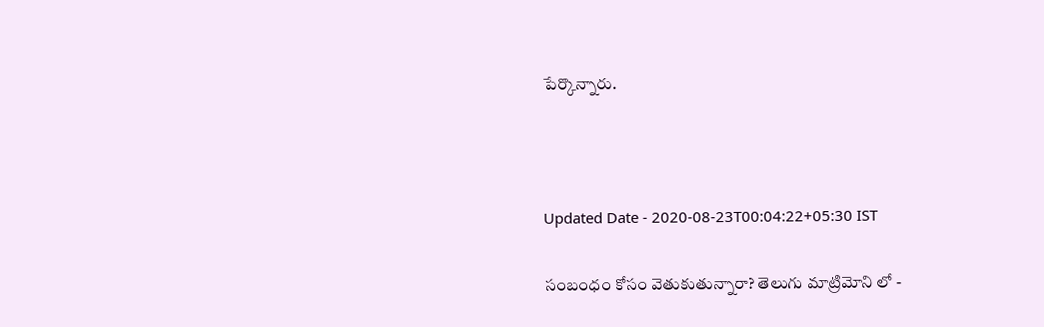పేర్కొన్నారు.



Updated Date - 2020-08-23T00:04:22+05:30 IST

సంబంధం కోసం వెతుకుతున్నారా? తెలుగు మాట్రిమోని లో -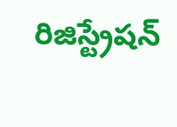రిజిస్ట్రేషన్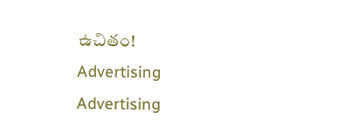ఉచితం!
Advertising
Advertising